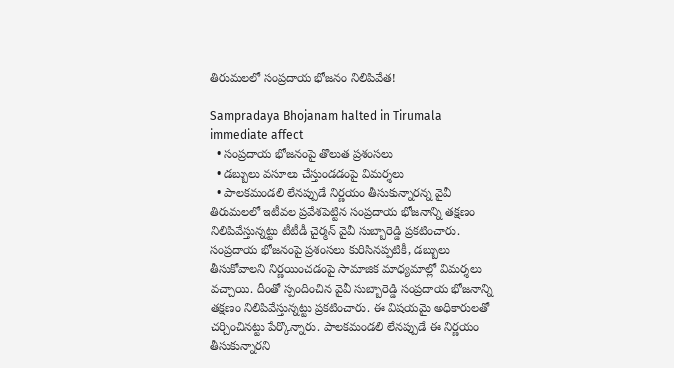తిరుమలలో సంప్రదాయ భోజనం నిలిపివేత!

Sampradaya Bhojanam halted in Tirumala immediate affect
  • సంప్రదాయ భోజనంపై తొలుత ప్రశంసలు
  • డబ్బులు వసూలు చేస్తుండడంపై విమర్శలు
  • పాలకమండలి లేనప్పుడే నిర్ణయం తీసుకున్నారన్న వైవీ
తిరుమలలో ఇటీవల ప్రవేశపెట్టిన సంప్రదాయ భోజనాన్ని తక్షణం నిలిపివేస్తున్నట్టు టీటీడీ చైర్మన్ వైవీ సుబ్బారెడ్డి ప్రకటించారు. సంప్రదాయ భోజనంపై ప్రశంసలు కురిసినప్పటికీ, డబ్బులు తీసుకోవాలని నిర్ణయించడంపై సామాజిక మాధ్యమాల్లో విమర్శలు వచ్చాయి. దీంతో స్పందించిన వైవీ సుబ్బారెడ్డి సంప్రదాయ భోజనాన్ని తక్షణం నిలిపివేస్తున్నట్టు ప్రకటించారు. ఈ విషయమై అధికారులతో చర్చించినట్టు పేర్కొన్నారు. పాలకమండలి లేనప్పుడే ఈ నిర్ణయం తీసుకున్నారని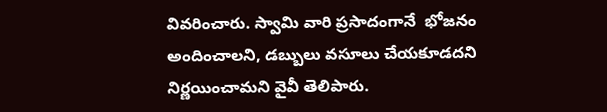వివరించారు. స్వామి వారి ప్రసాదంగానే  భోజనం అందించాలని, డబ్బులు వసూలు చేయకూడదని నిర్ణయించామని వైవీ తెలిపారు.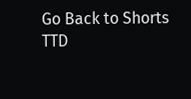Go Back to Shorts
TTD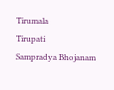Tirumala
Tirupati
Sampradya Bhojanam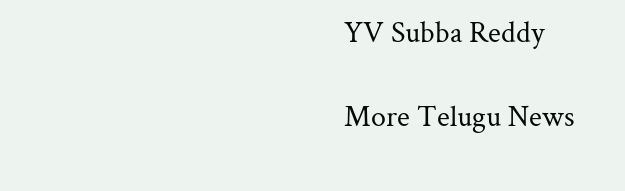YV Subba Reddy

More Telugu News